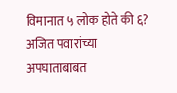विमानात ५ लोक होते की ६? अजित पवारांच्या अपघाताबाबत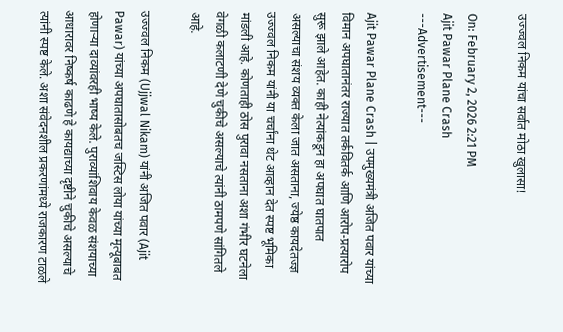उज्ज्वल निकम यांचा सर्वात मोठा खुलासा!

On: February 2, 2026 2:21 PM
Ajit Pawar Plane Crash
---Advertisement---

Ajit Pawar Plane Crash | उपमुख्यमंत्री अजित पवार यांच्या विमान अपघातानंतर राज्यात तर्कवितर्क आणि आरोप-प्रत्यारोप सुरू झाले आहेत. काही नेत्यांकडून हा अपघात घातपात असल्याचा संशय व्यक्त केला जात असताना, ज्येष्ठ कायदेतज्ज्ञ उज्ज्वल निकम यांनी या चर्चांना थेट आव्हान देत स्पष्ट भूमिका मांडली आहे. कोणताही ठोस पुरावा नसताना अशा गंभीर घटनेला वेगळी कलाटणी देणे चुकीचे असल्याचे त्यांनी ठामपणे सांगितले आहे.

उज्ज्वल निकम (Ujjwal Nikam) यांनी अजित पवार (Ajit Pawar) यांच्या अपघातासोबतच जस्टिस लोया यांच्या मृत्यूबाबत होणाऱ्या दाव्यांवरही भाष्य केले. पुराव्यांशिवाय केवळ संशयाच्या आधारावर निष्कर्ष काढणे हे कायद्याच्या दृष्टीने चुकीचे असल्याचे त्यांनी स्पष्ट केले. अशा संवेदनशील प्रकरणांमध्ये राजकारण टाळले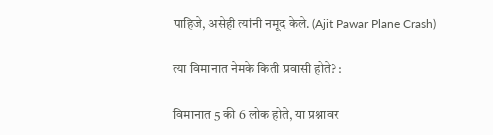पाहिजे, असेही त्यांनी नमूद केले. (Ajit Pawar Plane Crash)

त्या विमानात नेमके किती प्रवासी होते? :

विमानात 5 की 6 लोक होते, या प्रश्नावर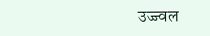उज्ज्वल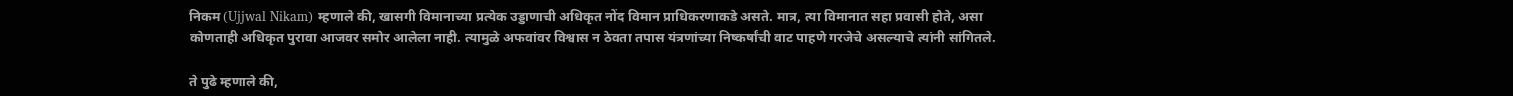निकम (Ujjwal Nikam) म्हणाले की, खासगी विमानाच्या प्रत्येक उड्डाणाची अधिकृत नोंद विमान प्राधिकरणाकडे असते. मात्र, त्या विमानात सहा प्रवासी होते, असा कोणताही अधिकृत पुरावा आजवर समोर आलेला नाही. त्यामुळे अफवांवर विश्वास न ठेवता तपास यंत्रणांच्या निष्कर्षांची वाट पाहणे गरजेचे असल्याचे त्यांनी सांगितले.

ते पुढे म्हणाले की,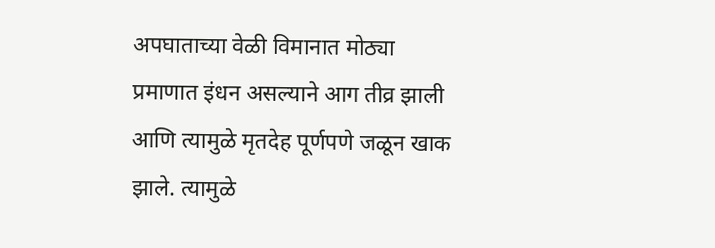अपघाताच्या वेळी विमानात मोठ्या प्रमाणात इंधन असल्याने आग तीव्र झाली आणि त्यामुळे मृतदेह पूर्णपणे जळून खाक झाले. त्यामुळे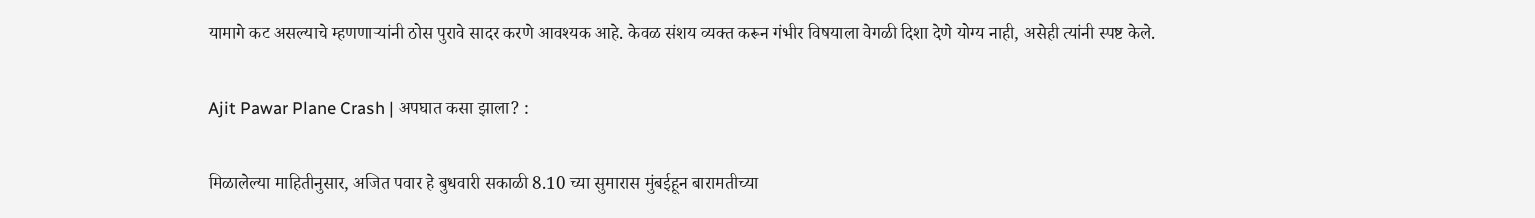यामागे कट असल्याचे म्हणणाऱ्यांनी ठोस पुरावे सादर करणे आवश्यक आहे. केवळ संशय व्यक्त करून गंभीर विषयाला वेगळी दिशा देणे योग्य नाही, असेही त्यांनी स्पष्ट केले.

Ajit Pawar Plane Crash | अपघात कसा झाला? :

मिळालेल्या माहितीनुसार, अजित पवार हे बुधवारी सकाळी 8.10 च्या सुमारास मुंबईहून बारामतीच्या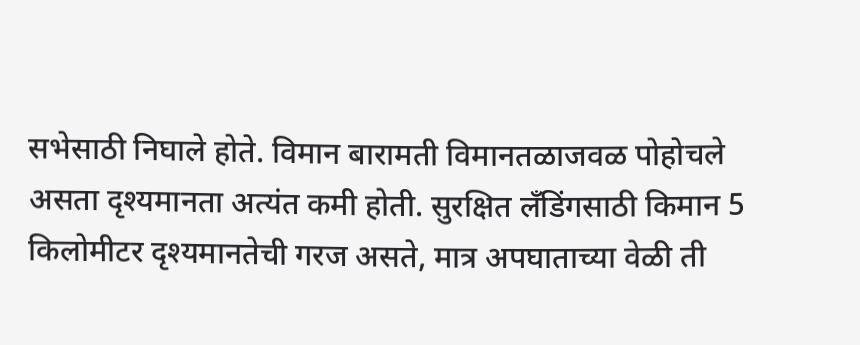सभेसाठी निघाले होते. विमान बारामती विमानतळाजवळ पोहोचले असता दृश्यमानता अत्यंत कमी होती. सुरक्षित लँडिंगसाठी किमान 5 किलोमीटर दृश्यमानतेची गरज असते, मात्र अपघाताच्या वेळी ती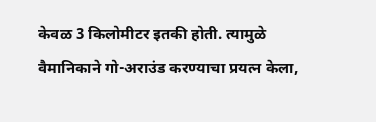केवळ 3 किलोमीटर इतकी होती. त्यामुळे वैमानिकाने गो-अराउंड करण्याचा प्रयत्न केला,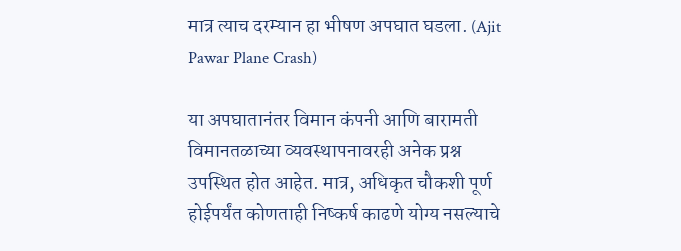मात्र त्याच दरम्यान हा भीषण अपघात घडला. (Ajit Pawar Plane Crash)

या अपघातानंतर विमान कंपनी आणि बारामती विमानतळाच्या व्यवस्थापनावरही अनेक प्रश्न उपस्थित होत आहेत. मात्र, अधिकृत चौकशी पूर्ण होईपर्यंत कोणताही निष्कर्ष काढणे योग्य नसल्याचे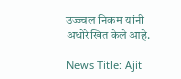उज्ज्वल निकम यांनी अधोरेखित केले आहे.

News Title: Ajit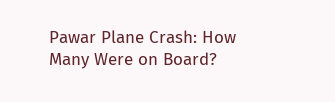Pawar Plane Crash: How Many Were on Board?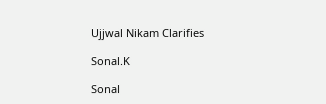Ujjwal Nikam Clarifies

Sonal.K

Sonal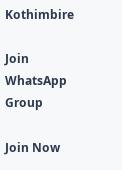Kothimbire

Join WhatsApp Group

Join Now